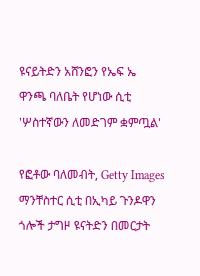ዩናይትድን አሸንፎን የኤፍ ኤ ዋንጫ ባለቤት የሆነው ሲቲ 'ሦስተኛውን ለመድገም ቋምጧል'

የፎቶው ባለመብት, Getty Images
ማንቸስተር ሲቲ በኢካይ ጉንዶዋን ጎሎች ታግዞ ዩናትድን በመርታት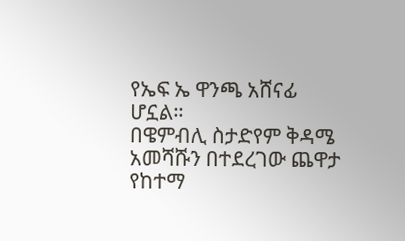የኤፍ ኤ ዋንጫ አሸናፊ ሆኗል።
በዌምብሊ ስታድየም ቅዳሜ አመሻሹን በተደረገው ጨዋታ የከተማ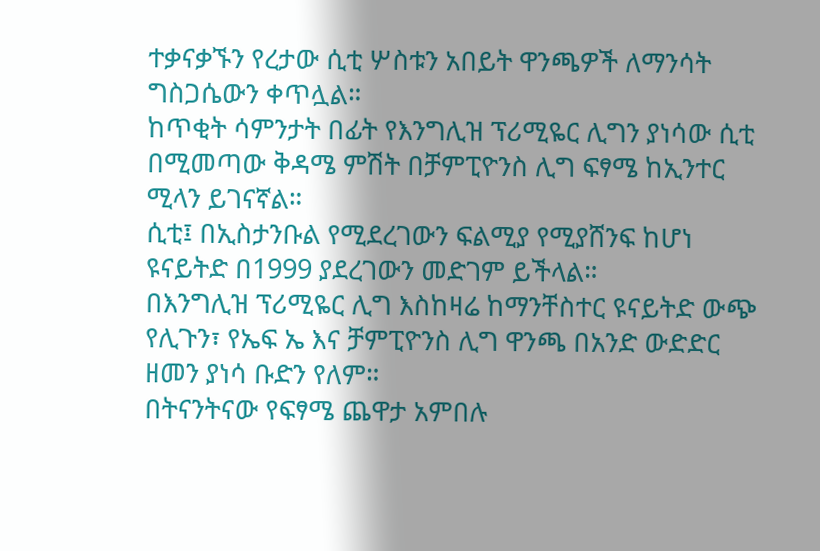ተቃናቃኙን የረታው ሲቲ ሦስቱን አበይት ዋንጫዎች ለማንሳት ግስጋሴውን ቀጥሏል።
ከጥቂት ሳምንታት በፊት የእንግሊዝ ፕሪሚዬር ሊግን ያነሳው ሲቲ በሚመጣው ቅዳሜ ምሽት በቻምፒዮንስ ሊግ ፍፃሜ ከኢንተር ሚላን ይገናኛል።
ሲቲ፤ በኢስታንቡል የሚደረገውን ፍልሚያ የሚያሸንፍ ከሆነ ዩናይትድ በ1999 ያደረገውን መድገም ይችላል።
በእንግሊዝ ፕሪሚዬር ሊግ እስከዛሬ ከማንቸስተር ዩናይትድ ውጭ የሊጉን፣ የኤፍ ኤ እና ቻምፒዮንስ ሊግ ዋንጫ በአንድ ውድድር ዘመን ያነሳ ቡድን የለም።
በትናንትናው የፍፃሜ ጨዋታ አምበሉ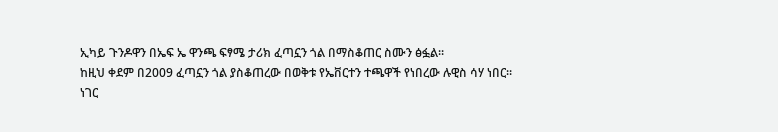ኢካይ ጉንዶዋን በኤፍ ኤ ዋንጫ ፍፃሜ ታሪክ ፈጣኗን ጎል በማስቆጠር ስሙን ፅፏል።
ከዚህ ቀደም በ2009 ፈጣኗን ጎል ያስቆጠረው በወቅቱ የኤቨርተን ተጫዋች የነበረው ሉዊስ ሳሃ ነበር።
ነገር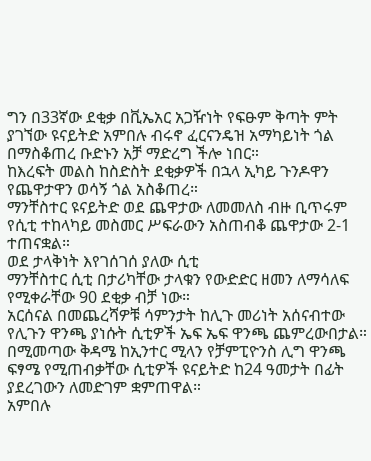ግን በ33ኛው ደቂቃ በቪኤአር አጋዥነት የፍፁም ቅጣት ምት ያገኘው ዩናይትድ አምበሉ ብሩኖ ፈርናንዴዝ አማካይነት ጎል በማስቆጠረ ቡድኑን አቻ ማድረግ ችሎ ነበር።
ከእረፍት መልስ ከስድስት ደቂቃዎች በኋላ ኢካይ ጉንዶዋን የጨዋታዋን ወሳኝ ጎል አስቆጠረ።
ማንቸስተር ዩናይትድ ወደ ጨዋታው ለመመለስ ብዙ ቢጥሩም የሲቲ ተከላካይ መስመር ሥፍራውን አስጠብቆ ጨዋታው 2-1 ተጠናቋል።
ወደ ታላቅነት እየገሰገሰ ያለው ሲቲ
ማንቸስተር ሲቲ በታሪካቸው ታላቁን የውድድር ዘመን ለማሳለፍ የሚቀራቸው 90 ደቂቃ ብቻ ነው።
አርሰናል በመጨረሻዎቹ ሳምንታት ከሊጉ መሪነት አሰናብተው የሊጉን ዋንጫ ያነሱት ሲቲዎች ኤፍ ኤፍ ዋንጫ ጨምረውበታል።
በሚመጣው ቅዳሜ ከኢንተር ሚላን የቻምፒዮንስ ሊግ ዋንጫ ፍፃሜ የሚጠብቃቸው ሲቲዎች ዩናይትድ ከ24 ዓመታት በፊት ያደረገውን ለመድገም ቋምጠዋል።
አምበሉ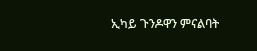ኢካይ ጉንዶዋን ምናልባት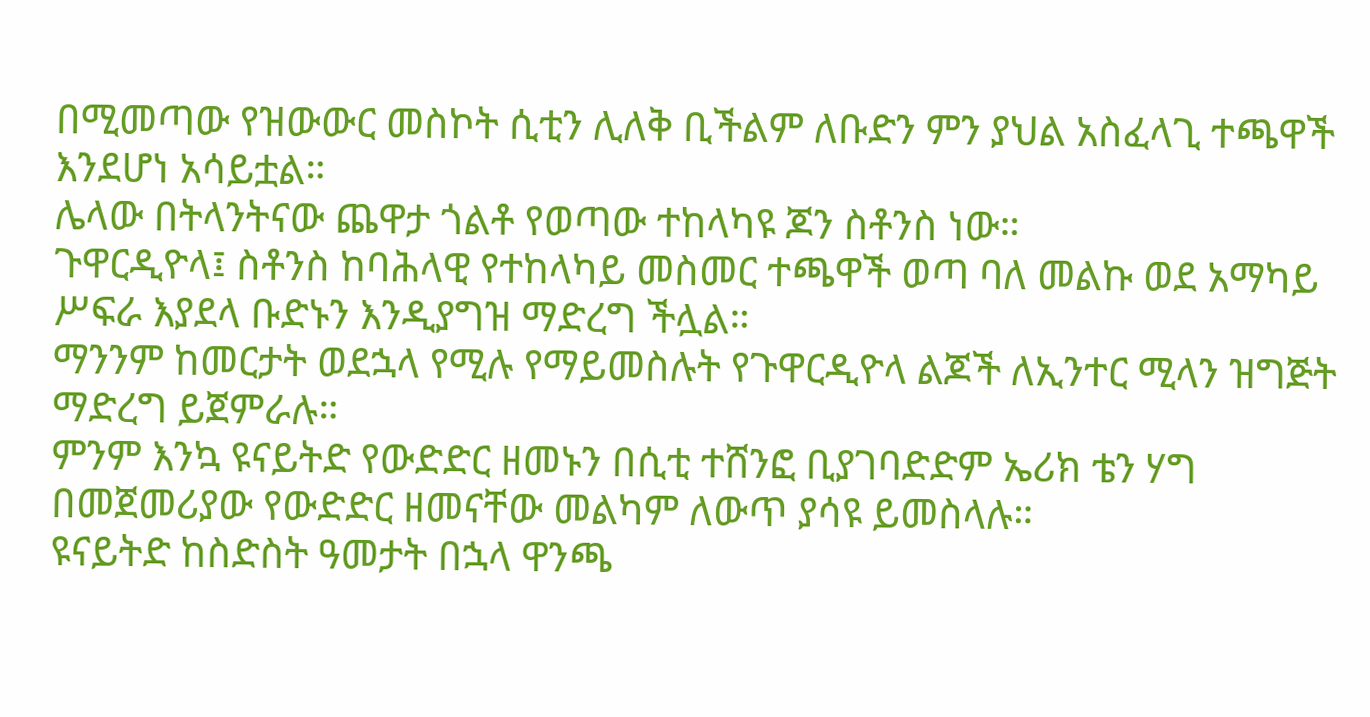በሚመጣው የዝውውር መስኮት ሲቲን ሊለቅ ቢችልም ለቡድን ምን ያህል አስፈላጊ ተጫዋች እንደሆነ አሳይቷል።
ሌላው በትላንትናው ጨዋታ ጎልቶ የወጣው ተከላካዩ ጆን ስቶንስ ነው።
ጉዋርዲዮላ፤ ስቶንስ ከባሕላዊ የተከላካይ መስመር ተጫዋች ወጣ ባለ መልኩ ወደ አማካይ ሥፍራ እያደላ ቡድኑን እንዲያግዝ ማድረግ ችሏል።
ማንንም ከመርታት ወደኋላ የሚሉ የማይመስሉት የጉዋርዲዮላ ልጆች ለኢንተር ሚላን ዝግጅት ማድረግ ይጀምራሉ።
ምንም እንኳ ዩናይትድ የውድድር ዘመኑን በሲቲ ተሸንፎ ቢያገባድድም ኤሪክ ቴን ሃግ በመጀመሪያው የውድድር ዘመናቸው መልካም ለውጥ ያሳዩ ይመስላሉ።
ዩናይትድ ከስድስት ዓመታት በኋላ ዋንጫ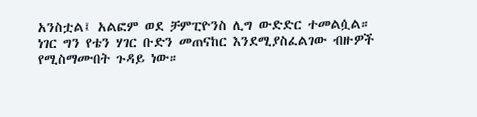አንስቷል፤ አልፎም ወደ ቻምፒዮንስ ሊግ ውድድር ተመልሷል።
ነገር ግን የቴን ሃገር ቡድን መጠናከር እንደሚያስፈልገው ብዙዎች የሚስማሙበት ጉዳይ ነው።